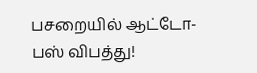பசறையில் ஆட்டோ- பஸ் விபத்து!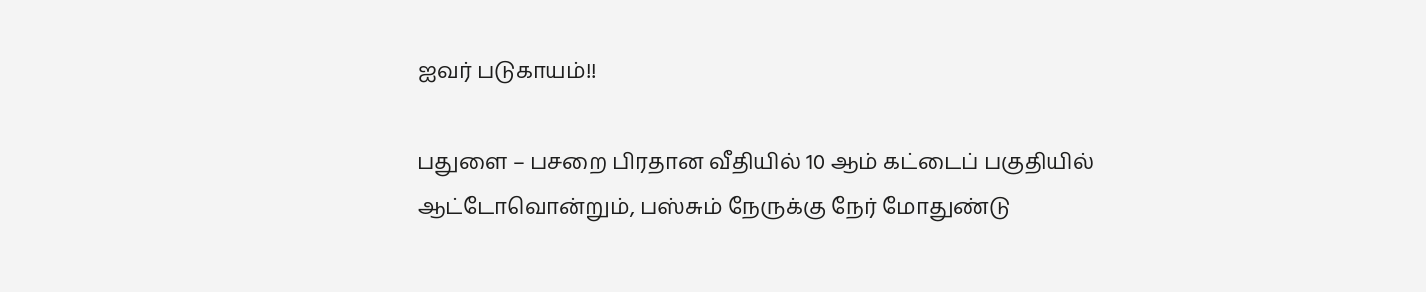ஐவர் படுகாயம்!!

பதுளை – பசறை பிரதான வீதியில் 10 ஆம் கட்டைப் பகுதியில் ஆட்டோவொன்றும், பஸ்சும் நேருக்கு நேர் மோதுண்டு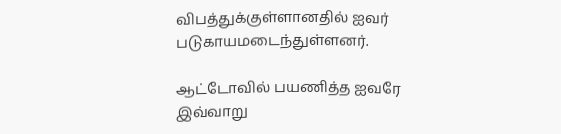விபத்துக்குள்ளானதில் ஐவர் படுகாயமடைந்துள்ளனர்.

ஆட்டோவில் பயணித்த ஐவரே இவ்வாறு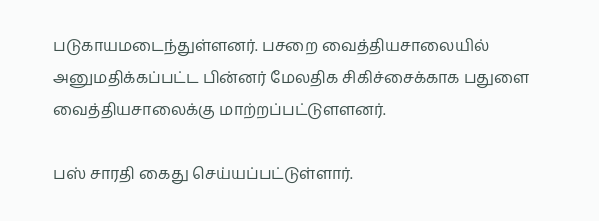படுகாயமடைந்துள்ளனர். பசறை வைத்தியசாலையில் அனுமதிக்கப்பட்ட பின்னர் மேலதிக சிகிச்சைக்காக பதுளை வைத்தியசாலைக்கு மாற்றப்பட்டுளளனர்.

பஸ் சாரதி கைது செய்யப்பட்டுள்ளார்.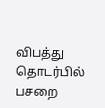விபத்து தொடர்பில் பசறை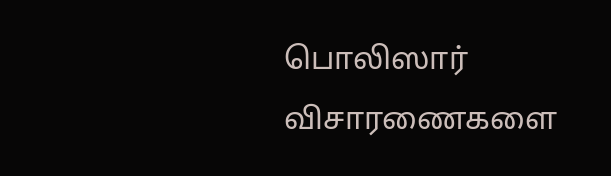பொலிஸார் விசாரணைகளை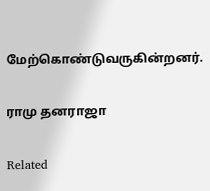மேற்கொண்டுவருகின்றனர்.

ராமு தனராஜா

Related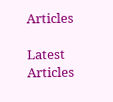Articles

Latest Articles